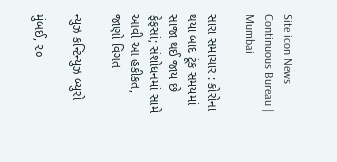Site icon News Continuous Bureau | Mumbai

સારા સમાચાર : કોરોના થયા બાદ ટૂંક સમયમાં સાજા થઈ જાય છે ફેફસાં; સંશોધનમાં સામે આવી આ હકીકત, જાણો વિગત

ન્યુઝ કન્ટિન્યુઝ બ્યુરો

મુંબઈ, ૨૦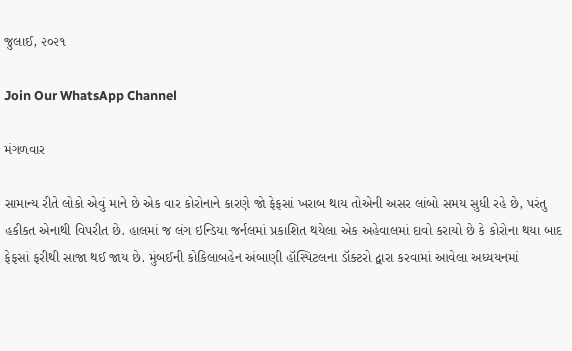જુલાઈ, ૨૦૨૧

Join Our WhatsApp Channel

મંગળવાર

સામાન્ય રીતે લોકો એવું માને છે એક વાર કોરોનાને કારણે જો ફેફસાં ખરાબ થાય તોએની અસર લાંબો સમય સુધી રહે છે, પરંતુ હકીકત એનાથી વિપરીત છે. હાલમાં જ લંગ ઇન્ડિયા જર્નલમાં પ્રકાશિત થયેલા એક અહેવાલમાં દાવો કરાયો છે કે કોરોના થયા બાદ ફેફસાં ફરીથી સાજા થઈ જાય છે. મુંબઈની કોકિલાબહેન અંબાણી હૉસ્પિટલના ડૉક્ટરો દ્વારા કરવામાં આવેલા અધ્યયનમાં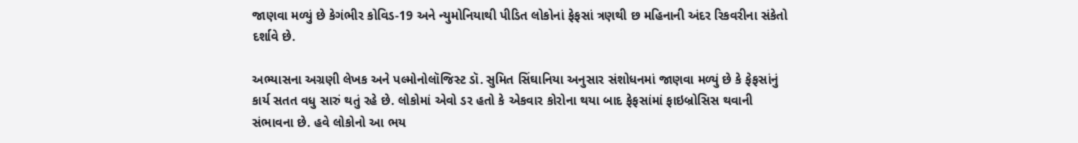જાણવા મળ્યું છે કેગંભીર કોવિડ-19 અને ન્યુમોનિયાથી પીડિત લોકોનાં ફેફસાં ત્રણથી છ મહિનાની અંદર રિકવરીના સંકેતો દર્શાવે છે.

અભ્યાસના અગ્રણી લેખક અને પલ્મોનોલૉજિસ્ટ ડૉ. સુમિત સિંઘાનિયા અનુસાર સંશોધનમાં જાણવા મળ્યું છે કે ફેફસાંનું કાર્ય સતત વધુ સારું થતું રહે છે. લોકોમાં એવો ડર હતો કે એકવાર કોરોના થયા બાદ ફેફસાંમાં ફાઇબ્રોસિસ થવાની સંભાવના છે. હવે લોકોનો આ ભય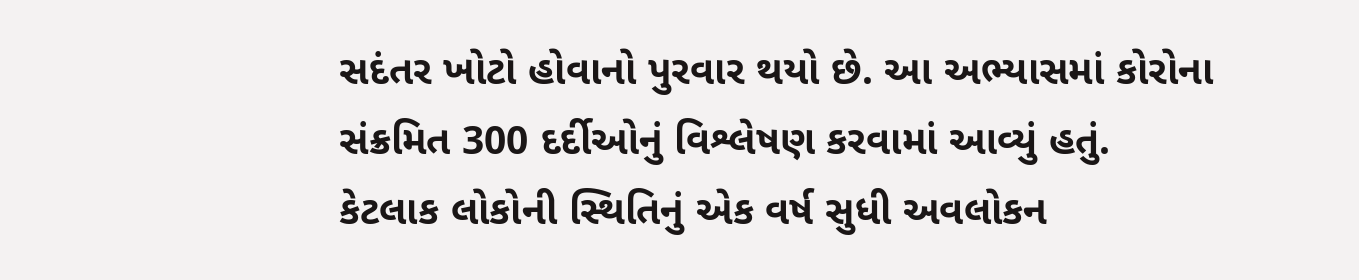સદંતર ખોટો હોવાનો પુરવાર થયો છે. આ અભ્યાસમાં કોરોના સંક્રમિત 300 દર્દીઓનું વિશ્લેષણ કરવામાં આવ્યું હતું. કેટલાક લોકોની સ્થિતિનું એક વર્ષ સુધી અવલોકન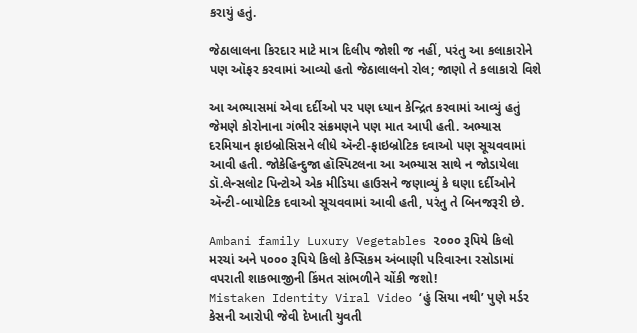કરાયું હતું.

જેઠાલાલના કિરદાર માટે માત્ર દિલીપ જોશી જ નહીં, પરંતુ આ કલાકારોને પણ ઑફર કરવામાં આવ્યો હતો જેઠાલાલનો રોલ; જાણો તે કલાકારો વિશે

આ અભ્યાસમાં એવા દર્દીઓ પર પણ ધ્યાન કેન્દ્રિત કરવામાં આવ્યું હતું જેમણે કોરોનાના ગંભીર સંક્રમણને પણ માત આપી હતી. અભ્યાસ દરમિયાન ફાઇબ્રોસિસને લીધે ઍન્ટી-ફાઇબ્રોટિક દવાઓ પણ સૂચવવામાં આવી હતી. જોકેહિન્દુજા હૉસ્પિટલના આ અભ્યાસ સાથે ન જોડાયેલા ડૉ.લેન્સલોટ પિન્ટોએ એક મીડિયા હાઉસને જણાવ્યું કે ઘણા દર્દીઓને ઍન્ટી-બાયોટિક દવાઓ સૂચવવામાં આવી હતી, પરંતુ તે બિનજરૂરી છે.

Ambani family Luxury Vegetables ૨૦૦૦ રૂપિયે કિલો મરચાં અને ૫૦૦૦ રૂપિયે કિલો કેપ્સિકમ અંબાણી પરિવારના રસોડામાં વપરાતી શાકભાજીની કિંમત સાંભળીને ચોંકી જશો!
Mistaken Identity Viral Video ‘હું સિયા નથી’ પુણે મર્ડર કેસની આરોપી જેવી દેખાતી યુવતી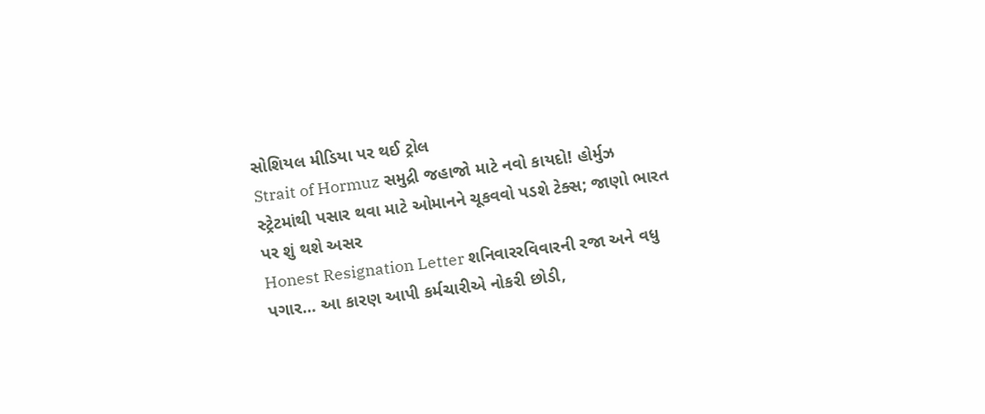સોશિયલ મીડિયા પર થઈ ટ્રોલ
Strait of Hormuz સમુદ્રી જહાજો માટે નવો કાયદો! હોર્મુઝ સ્ટ્રેટમાંથી પસાર થવા માટે ઓમાનને ચૂકવવો પડશે ટેક્સ; જાણો ભારત પર શું થશે અસર
Honest Resignation Letter શનિવારરવિવારની રજા અને વધુ પગાર… આ કારણ આપી કર્મચારીએ નોકરી છોડી,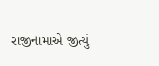રાજીનામાએ જીત્યું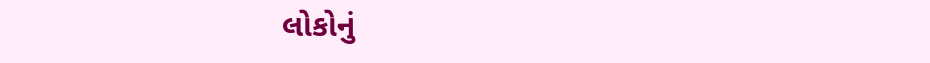લોકોનું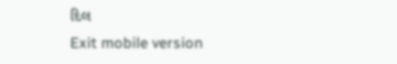દિલ
Exit mobile version